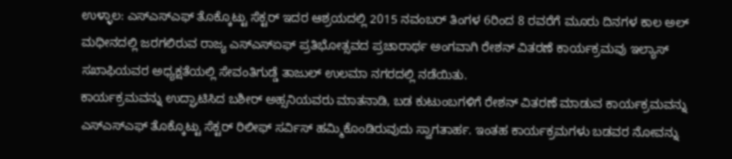ಉಳ್ಳಾಲ: ಎಸ್ಎಸ್ಎಫ್ ತೊಕ್ಕೊಟ್ಟು ಸೆಕ್ಟರ್ ಇದರ ಆಶ್ರಯದಲ್ಲಿ 2015 ನವಂಬರ್ ತಿಂಗಳ 6ರಿಂದ 8 ರವರೆಗೆ ಮೂರು ದಿನಗಳ ಕಾಲ ಅಲ್ ಮಧೀನದಲ್ಲಿ ಜರಗಲಿರುವ ರಾಜ್ಯ ಎಸ್ಎಸ್ಏಫ್ ಪ್ರತಿಭೋತ್ಸವದ ಪ್ರಚಾರಾರ್ಥ ಅಂಗವಾಗಿ ರೇಶನ್ ವಿತರಣೆ ಕಾರ್ಯಕ್ರಮವು ಇಲ್ಯಾಸ್ ಸಖಾಫಿಯವರ ಅಧ್ಯಕ್ಷತೆಯಲ್ಲಿ ಸೇವಂತಿಗುಡ್ಡೆ ತಾಜುಲ್ ಉಲಮಾ ನಗರದಲ್ಲಿ ನಡೆಯಿತು.
ಕಾರ್ಯಕ್ರಮವನ್ನು ಉದ್ಘಾಟಿಸಿದ ಬಶೀರ್ ಅಹ್ಸನಿಯವರು ಮಾತನಾಡಿ, ಬಡ ಕುಟುಂಬಗಳಿಗೆ ರೇಶನ್ ವಿತರಣೆ ಮಾಡುವ ಕಾರ್ಯಕ್ರಮವನ್ನು ಎಸ್ಎಸ್ಎಫ್ ತೊಕ್ಕೊಟ್ಟು ಸೆಕ್ಟರ್ ರಿಲೀಫ್ ಸರ್ವಿಸ್ ಹಮ್ಮಿಕೊಂಡಿರುವುದು ಸ್ವಾಗತಾರ್ಹ. ಇಂತಹ ಕಾರ್ಯಕ್ರಮಗಳು ಬಡವರ ನೋವನ್ನು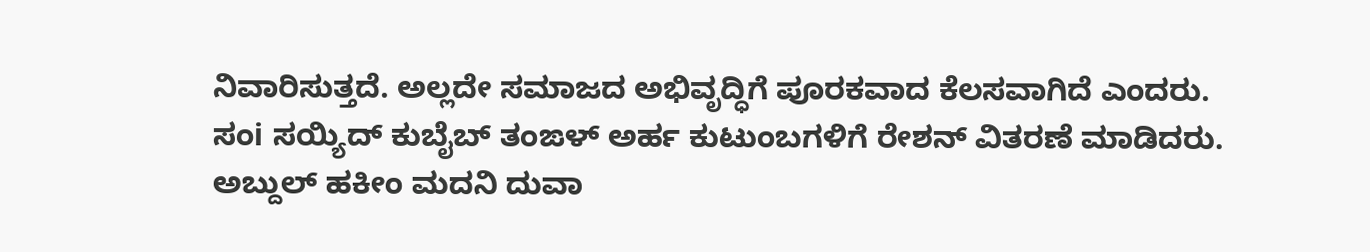ನಿವಾರಿಸುತ್ತದೆ. ಅಲ್ಲದೇ ಸಮಾಜದ ಅಭಿವೃದ್ಧಿಗೆ ಪೂರಕವಾದ ಕೆಲಸವಾಗಿದೆ ಎಂದರು.
ಸಂi ಸಯ್ಯಿದ್ ಕುಬೈಬ್ ತಂಙಳ್ ಅರ್ಹ ಕುಟುಂಬಗಳಿಗೆ ರೇಶನ್ ವಿತರಣೆ ಮಾಡಿದರು. ಅಬ್ದುಲ್ ಹಕೀಂ ಮದನಿ ದುವಾ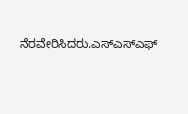ನೆರವೇರಿಸಿದರು.ಎಸ್ಎಸ್ಎಫ್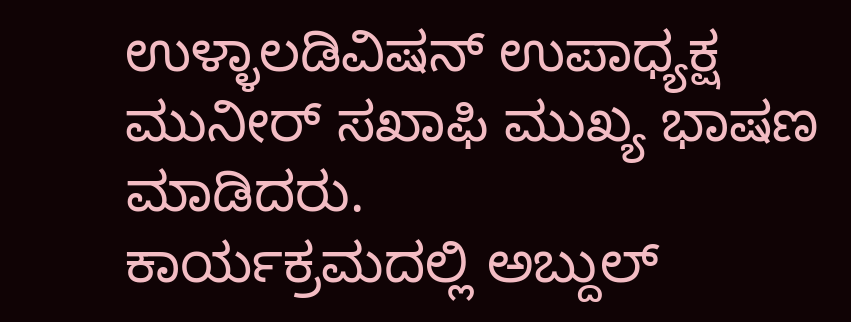ಉಳ್ಳಾಲಡಿವಿಷನ್ ಉಪಾಧ್ಯಕ್ಷ ಮುನೀರ್ ಸಖಾಫಿ ಮುಖ್ಯ ಭಾಷಣ ಮಾಡಿದರು.
ಕಾರ್ಯಕ್ರಮದಲ್ಲಿ ಅಬ್ದುಲ್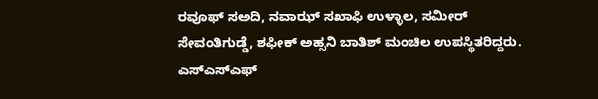ರವೂಫ್ ಸಅದಿ, ನವಾಝ್ ಸಖಾಫಿ ಉಳ್ಳಾಲ, ಸಮೀರ್ ಸೇವಂತಿಗುಡ್ಡೆ, ಶಫೀಕ್ ಅಹ್ಸನಿ ಬಾತಿಶ್ ಮಂಚಿಲ ಉಪಸ್ಥಿತರಿದ್ದರು.
ಎಸ್ಎಸ್ಎಫ್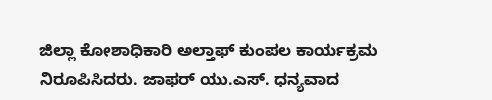ಜಿಲ್ಲಾ ಕೋಶಾಧಿಕಾರಿ ಅಲ್ತಾಫ್ ಕುಂಪಲ ಕಾರ್ಯಕ್ರಮ ನಿರೂಪಿಸಿದರು. ಜಾಫರ್ ಯು.ಎಸ್. ಧನ್ಯವಾದ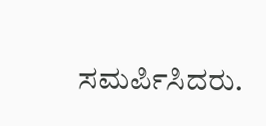ಸಮರ್ಪಿಸಿದರು.